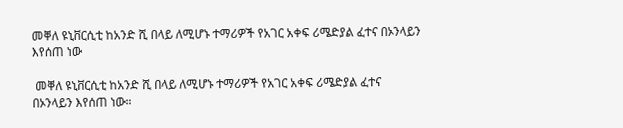መቐለ ዩኒቨርሲቲ ከአንድ ሺ በላይ ለሚሆኑ ተማሪዎች የአገር አቀፍ ሪሜድያል ፈተና በኦንላይን እየሰጠ ነው

 መቐለ ዩኒቨርሲቲ ከአንድ ሺ በላይ ለሚሆኑ ተማሪዎች የአገር አቀፍ ሪሜድያል ፈተና በኦንላይን እየሰጠ ነው።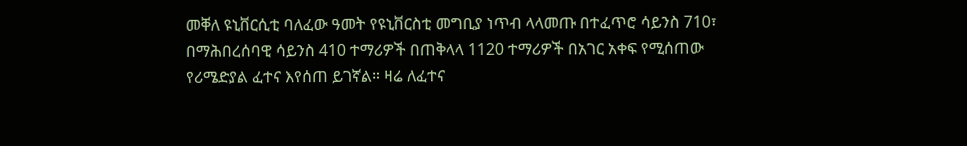መቐለ ዩኒቨርሲቲ ባለፈው ዓመት የዩኒቨርስቲ መግቢያ ነጥብ ላላመጡ በተፈጥሮ ሳይንስ 710፣ በማሕበረሰባዊ ሳይንስ 410 ተማሪዎች በጠቅላላ 1120 ተማሪዎች በአገር አቀፍ የሚሰጠው የሪሜድያል ፈተና እየሰጠ ይገኛል። ዛሬ ለፈተና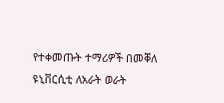የተቀመጡት ተማሪዎች በመቐለ ዩኒቨርሲቲ ለአራት ወራት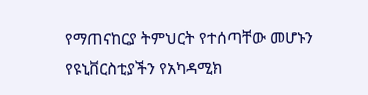የማጠናከርያ ትምህርት የተሰጣቸው መሆኑን የዩኒቨርስቲያችን የአካዳሚክ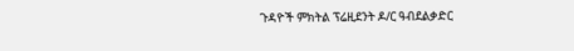ጉዳዮች ምክትል ፕሬዚደንት ዶ/ር ዓብደልቃድር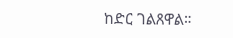ከድር ገልጸዋል።